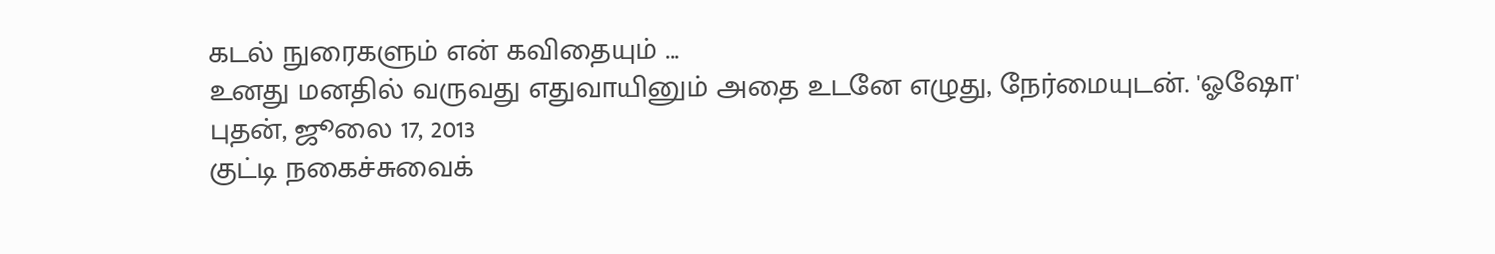கடல் நுரைகளும் என் கவிதையும் ...
உனது மனதில் வருவது எதுவாயினும் அதை உடனே எழுது, நேர்மையுடன். 'ஓஷோ'
புதன், ஜூலை 17, 2013
குட்டி நகைச்சுவைக்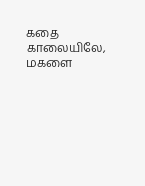கதை
காலையிலே, மகளை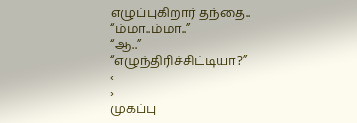எழுப்புகிறார் தந்தை..
“ம்மா..ம்மா..”
“ஆ..”
“எழுந்திரிச்சிட்டியா?”
‹
›
முகப்பு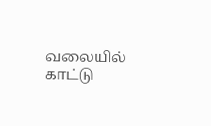வலையில் காட்டு